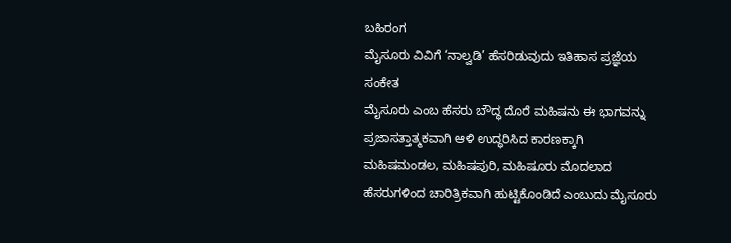ಬಹಿರಂಗ
ಮೈಸೂರು ವಿವಿಗೆ ‘ನಾಲ್ವಡಿ’ ಹೆಸರಿಡುವುದು ಇತಿಹಾಸ ಪ್ರಜ್ಞೆಯ ಸಂಕೇತ
ಮೈಸೂರು ಎಂಬ ಹೆಸರು ಬೌದ್ಧ ದೊರೆ ಮಹಿಷನು ಈ ಭಾಗವನ್ನು ಪ್ರಜಾಸತ್ತಾತ್ಮಕವಾಗಿ ಆಳಿ ಉದ್ಧರಿಸಿದ ಕಾರಣಕ್ಕಾಗಿ ಮಹಿಷಮಂಡಲ, ಮಹಿಷಪುರಿ, ಮಹಿಷೂರು ಮೊದಲಾದ ಹೆಸರುಗಳಿಂದ ಚಾರಿತ್ರಿಕವಾಗಿ ಹುಟ್ಟಿಕೊಂಡಿದೆ ಎಂಬುದು ಮೈಸೂರು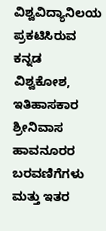ವಿಶ್ವವಿದ್ಯಾನಿಲಯ ಪ್ರಕಟಿಸಿರುವ ಕನ್ನಡ ವಿಶ್ವಕೋಶ, ಇತಿಹಾಸಕಾರ ಶ್ರೀನಿವಾಸ ಹಾವನೂರರ ಬರವಣಿಗೆಗಳು ಮತ್ತು ಇತರ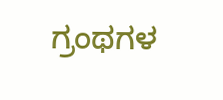ಗ್ರಂಥಗಳ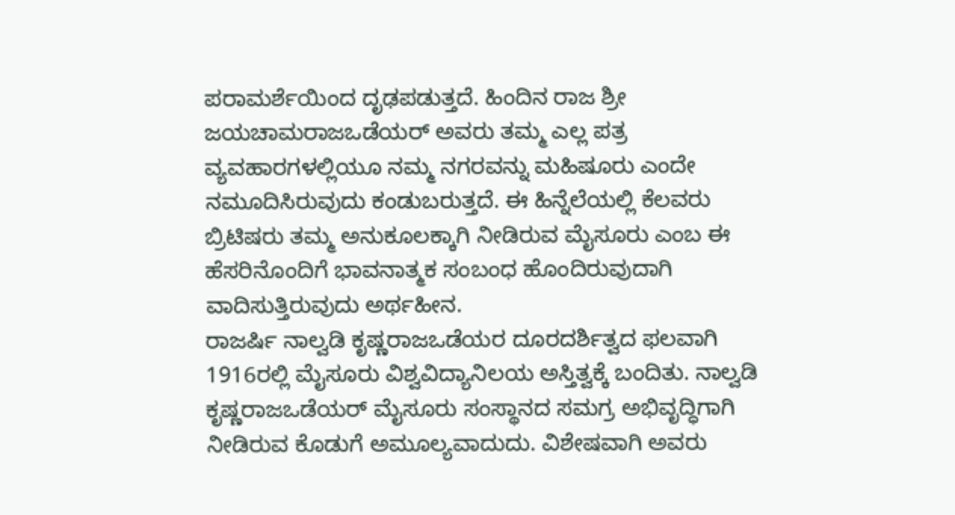ಪರಾಮರ್ಶೆಯಿಂದ ದೃಢಪಡುತ್ತದೆ. ಹಿಂದಿನ ರಾಜ ಶ್ರೀ ಜಯಚಾಮರಾಜಒಡೆಯರ್ ಅವರು ತಮ್ಮ ಎಲ್ಲ ಪತ್ರ ವ್ಯವಹಾರಗಳಲ್ಲಿಯೂ ನಮ್ಮ ನಗರವನ್ನು ಮಹಿಷೂರು ಎಂದೇ ನಮೂದಿಸಿರುವುದು ಕಂಡುಬರುತ್ತದೆ. ಈ ಹಿನ್ನೆಲೆಯಲ್ಲಿ ಕೆಲವರು ಬ್ರಿಟಿಷರು ತಮ್ಮ ಅನುಕೂಲಕ್ಕಾಗಿ ನೀಡಿರುವ ಮೈಸೂರು ಎಂಬ ಈ ಹೆಸರಿನೊಂದಿಗೆ ಭಾವನಾತ್ಮಕ ಸಂಬಂಧ ಹೊಂದಿರುವುದಾಗಿ ವಾದಿಸುತ್ತಿರುವುದು ಅರ್ಥಹೀನ.
ರಾಜರ್ಷಿ ನಾಲ್ವಡಿ ಕೃಷ್ಣರಾಜಒಡೆಯರ ದೂರದರ್ಶಿತ್ವದ ಫಲವಾಗಿ 1916ರಲ್ಲಿ ಮೈಸೂರು ವಿಶ್ವವಿದ್ಯಾನಿಲಯ ಅಸ್ತಿತ್ವಕ್ಕೆ ಬಂದಿತು. ನಾಲ್ವಡಿ ಕೃಷ್ಣರಾಜಒಡೆಯರ್ ಮೈಸೂರು ಸಂಸ್ಥಾನದ ಸಮಗ್ರ ಅಭಿವೃದ್ಧಿಗಾಗಿ ನೀಡಿರುವ ಕೊಡುಗೆ ಅಮೂಲ್ಯವಾದುದು. ವಿಶೇಷವಾಗಿ ಅವರು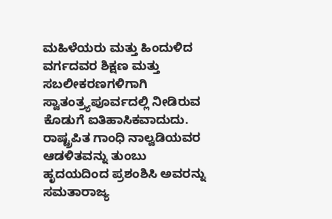ಮಹಿಳೆಯರು ಮತ್ತು ಹಿಂದುಳಿದ ವರ್ಗದವರ ಶಿಕ್ಷಣ ಮತ್ತು ಸಬಲೀಕರಣಗಳಿಗಾಗಿ ಸ್ವಾತಂತ್ರ್ಯಪೂರ್ವದಲ್ಲಿ ನೀಡಿರುವ ಕೊಡುಗೆ ಐತಿಹಾಸಿಕವಾದುದು. ರಾಷ್ಟ್ರಪಿತ ಗಾಂಧಿ ನಾಲ್ವಡಿಯವರ ಆಡಳಿತವನ್ನು ತುಂಬು ಹೃದಯದಿಂದ ಪ್ರಶಂಶಿಸಿ ಅವರನ್ನು ಸಮತಾರಾಜ್ಯ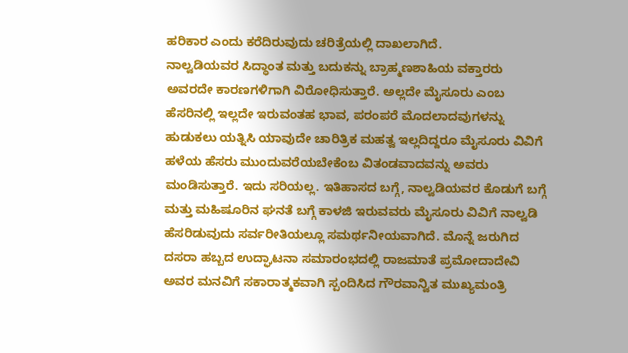ಹರಿಕಾರ ಎಂದು ಕರೆದಿರುವುದು ಚರಿತ್ರೆಯಲ್ಲಿ ದಾಖಲಾಗಿದೆ.
ನಾಲ್ವಡಿಯವರ ಸಿದ್ಧಾಂತ ಮತ್ತು ಬದುಕನ್ನು ಬ್ರಾಹ್ಮಣಶಾಹಿಯ ವಕ್ತಾರರು ಅವರದೇ ಕಾರಣಗಳಿಗಾಗಿ ವಿರೋಧಿಸುತ್ತಾರೆ. ಅಲ್ಲದೇ ಮೈಸೂರು ಎಂಬ ಹೆಸರಿನಲ್ಲಿ ಇಲ್ಲದೇ ಇರುವಂತಹ ಭಾವ, ಪರಂಪರೆ ಮೊದಲಾದವುಗಳನ್ನು ಹುಡುಕಲು ಯತ್ನಿಸಿ ಯಾವುದೇ ಚಾರಿತ್ರಿಕ ಮಹತ್ವ ಇಲ್ಲದಿದ್ದರೂ ಮೈಸೂರು ವಿವಿಗೆ ಹಳೆಯ ಹೆಸರು ಮುಂದುವರೆಯಬೇಕೆಂಬ ವಿತಂಡವಾದವನ್ನು ಅವರು ಮಂಡಿಸುತ್ತಾರೆ. ಇದು ಸರಿಯಲ್ಲ. ಇತಿಹಾಸದ ಬಗ್ಗೆ, ನಾಲ್ವಡಿಯವರ ಕೊಡುಗೆ ಬಗ್ಗೆ ಮತ್ತು ಮಹಿಷೂರಿನ ಘನತೆ ಬಗ್ಗೆ ಕಾಳಜಿ ಇರುವವರು ಮೈಸೂರು ವಿವಿಗೆ ನಾಲ್ವಡಿ ಹೆಸರಿಡುವುದು ಸರ್ವರೀತಿಯಲ್ಲೂ ಸಮರ್ಥನೀಯವಾಗಿದೆ. ಮೊನ್ನೆ ಜರುಗಿದ ದಸರಾ ಹಬ್ಬದ ಉದ್ಘಾಟನಾ ಸಮಾರಂಭದಲ್ಲಿ ರಾಜಮಾತೆ ಪ್ರಮೋದಾದೇವಿ ಅವರ ಮನವಿಗೆ ಸಕಾರಾತ್ಮಕವಾಗಿ ಸ್ಪಂದಿಸಿದ ಗೌರವಾನ್ವಿತ ಮುಖ್ಯಮಂತ್ರಿ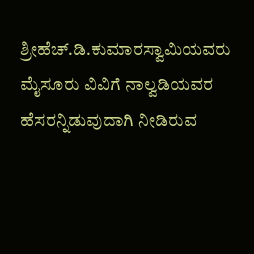ಶ್ರೀಹೆಚ್.ಡಿ.ಕುಮಾರಸ್ವಾಮಿಯವರು ಮೈಸೂರು ವಿವಿಗೆ ನಾಲ್ವಡಿಯವರ ಹೆಸರನ್ನಿಡುವುದಾಗಿ ನೀಡಿರುವ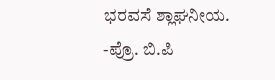ಭರವಸೆ ಶ್ಲಾಘನೀಯ.
-ಪ್ರೊ. ಬಿ.ಪಿ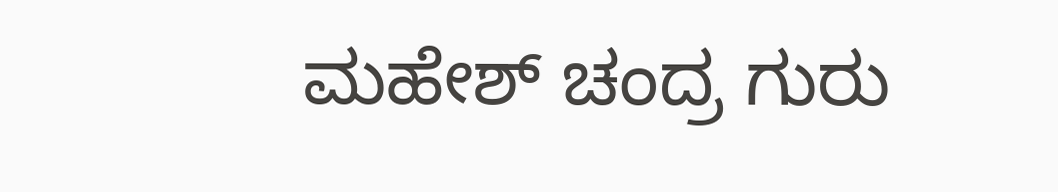ಮಹೇಶ್ ಚಂದ್ರ ಗುರು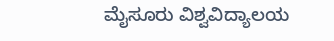ಮೈಸೂರು ವಿಶ್ವವಿದ್ಯಾಲಯ